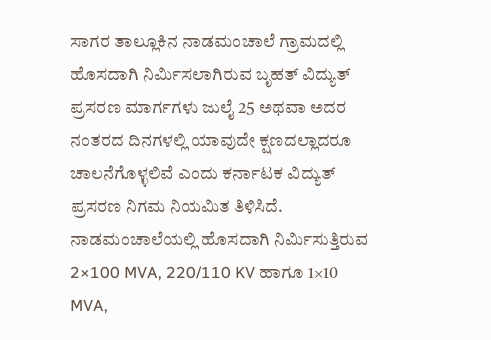ಸಾಗರ ತಾಲ್ಲೂಕಿನ ನಾಡಮಂಚಾಲೆ ಗ್ರಾಮದಲ್ಲಿ ಹೊಸದಾಗಿ ನಿರ್ಮಿಸಲಾಗಿರುವ ಬೃಹತ್ ವಿದ್ಯುತ್ ಪ್ರಸರಣ ಮಾರ್ಗಗಳು ಜುಲೈ 25 ಅಥವಾ ಅದರ ನಂತರದ ದಿನಗಳಲ್ಲಿ ಯಾವುದೇ ಕ್ಷಣದಲ್ಲಾದರೂ ಚಾಲನೆಗೊಳ್ಳಲಿವೆ ಎಂದು ಕರ್ನಾಟಕ ವಿದ್ಯುತ್ ಪ್ರಸರಣ ನಿಗಮ ನಿಯಮಿತ ತಿಳಿಸಿದೆ.
ನಾಡಮಂಚಾಲೆಯಲ್ಲಿ ಹೊಸದಾಗಿ ನಿರ್ಮಿಸುತ್ತಿರುವ 2×100 MVA, 220/110 KV ಹಾಗೂ 1×10 MVA,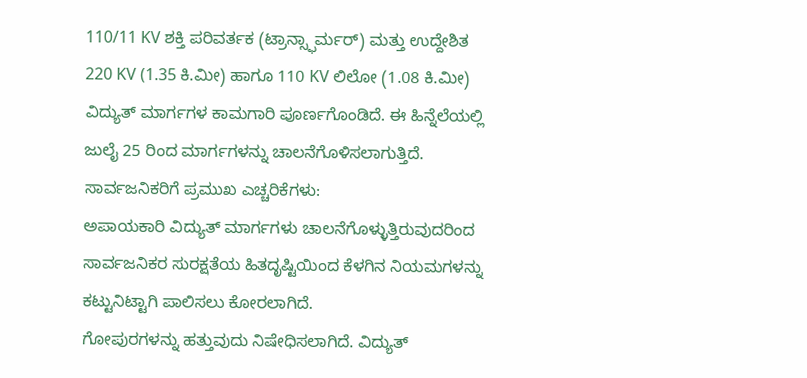110/11 KV ಶಕ್ತಿ ಪರಿವರ್ತಕ (ಟ್ರಾನ್ಸ್ಫಾರ್ಮರ್) ಮತ್ತು ಉದ್ದೇಶಿತ 220 KV (1.35 ಕಿ.ಮೀ) ಹಾಗೂ 110 KV ಲಿಲೋ (1.08 ಕಿ.ಮೀ) ವಿದ್ಯುತ್ ಮಾರ್ಗಗಳ ಕಾಮಗಾರಿ ಪೂರ್ಣಗೊಂಡಿದೆ. ಈ ಹಿನ್ನೆಲೆಯಲ್ಲಿ ಜುಲೈ 25 ರಿಂದ ಮಾರ್ಗಗಳನ್ನು ಚಾಲನೆಗೊಳಿಸಲಾಗುತ್ತಿದೆ.
ಸಾರ್ವಜನಿಕರಿಗೆ ಪ್ರಮುಖ ಎಚ್ಚರಿಕೆಗಳು:
ಅಪಾಯಕಾರಿ ವಿದ್ಯುತ್ ಮಾರ್ಗಗಳು ಚಾಲನೆಗೊಳ್ಳುತ್ತಿರುವುದರಿಂದ ಸಾರ್ವಜನಿಕರ ಸುರಕ್ಷತೆಯ ಹಿತದೃಷ್ಟಿಯಿಂದ ಕೆಳಗಿನ ನಿಯಮಗಳನ್ನು ಕಟ್ಟುನಿಟ್ಟಾಗಿ ಪಾಲಿಸಲು ಕೋರಲಾಗಿದೆ.
ಗೋಪುರಗಳನ್ನು ಹತ್ತುವುದು ನಿಷೇಧಿಸಲಾಗಿದೆ. ವಿದ್ಯುತ್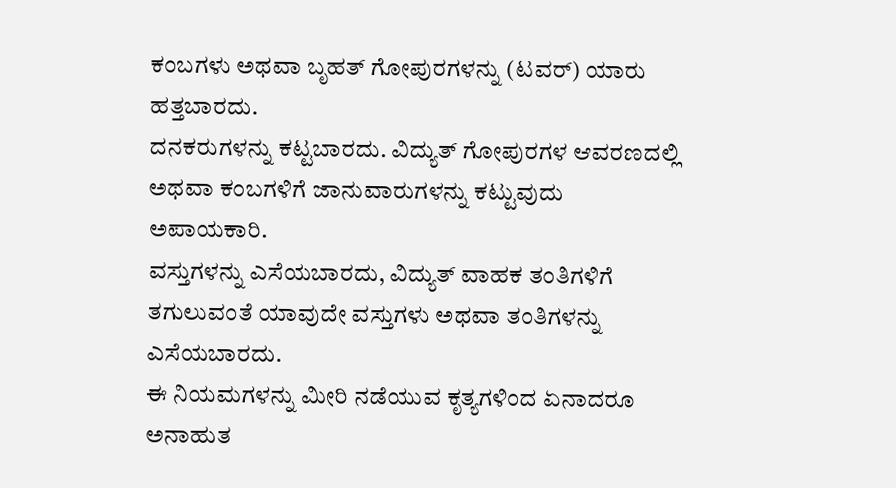ಕಂಬಗಳು ಅಥವಾ ಬೃಹತ್ ಗೋಪುರಗಳನ್ನು (ಟವರ್) ಯಾರು ಹತ್ತಬಾರದು.
ದನಕರುಗಳನ್ನು ಕಟ್ಟಬಾರದು. ವಿದ್ಯುತ್ ಗೋಪುರಗಳ ಆವರಣದಲ್ಲಿ ಅಥವಾ ಕಂಬಗಳಿಗೆ ಜಾನುವಾರುಗಳನ್ನು ಕಟ್ಟುವುದು ಅಪಾಯಕಾರಿ.
ವಸ್ತುಗಳನ್ನು ಎಸೆಯಬಾರದು, ವಿದ್ಯುತ್ ವಾಹಕ ತಂತಿಗಳಿಗೆ ತಗುಲುವಂತೆ ಯಾವುದೇ ವಸ್ತುಗಳು ಅಥವಾ ತಂತಿಗಳನ್ನು ಎಸೆಯಬಾರದು.
ಈ ನಿಯಮಗಳನ್ನು ಮೀರಿ ನಡೆಯುವ ಕೃತ್ಯಗಳಿಂದ ಏನಾದರೂ ಅನಾಹುತ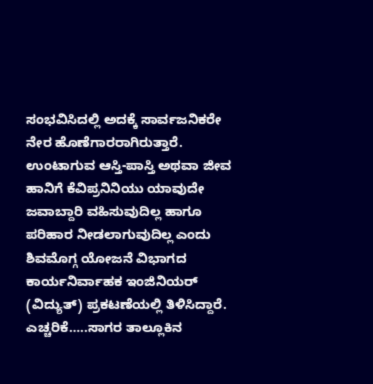ಸಂಭವಿಸಿದಲ್ಲಿ ಅದಕ್ಕೆ ಸಾರ್ವಜನಿಕರೇ ನೇರ ಹೊಣೆಗಾರರಾಗಿರುತ್ತಾರೆ. ಉಂಟಾಗುವ ಆಸ್ತಿ-ಪಾಸ್ತಿ ಅಥವಾ ಜೀವ ಹಾನಿಗೆ ಕೆವಿಪ್ರನಿನಿಯು ಯಾವುದೇ ಜವಾಬ್ದಾರಿ ವಹಿಸುವುದಿಲ್ಲ ಹಾಗೂ ಪರಿಹಾರ ನೀಡಲಾಗುವುದಿಲ್ಲ ಎಂದು ಶಿವಮೊಗ್ಗ ಯೋಜನೆ ವಿಭಾಗದ ಕಾರ್ಯನಿರ್ವಾಹಕ ಇಂಜಿನಿಯರ್ (ವಿದ್ಯುತ್) ಪ್ರಕಟಣೆಯಲ್ಲಿ ತಿಳಿಸಿದ್ದಾರೆ.
ಎಚ್ಚರಿಕೆ…..ಸಾಗರ ತಾಲ್ಲೂಕಿನ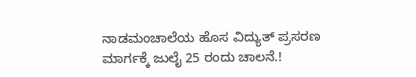ನಾಡಮಂಚಾಲೆಯ ಹೊಸ ವಿದ್ಯುತ್ ಪ್ರಸರಣ ಮಾರ್ಗಕ್ಕೆ ಜುಲೈ 25 ರಂದು ಚಾಲನೆ.!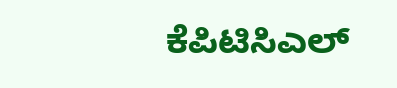ಕೆಪಿಟಿಸಿಎಲ್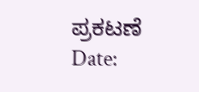ಪ್ರಕಟಣೆ
Date: